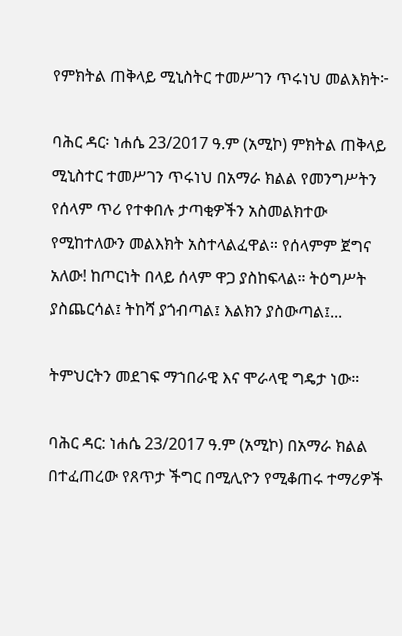የምክትል ጠቅላይ ሚኒስትር ተመሥገን ጥሩነህ መልእክት፦

ባሕር ዳር፡ ነሐሴ 23/2017 ዓ.ም (አሚኮ) ምክትል ጠቅላይ ሚኒስተር ተመሥገን ጥሩነህ በአማራ ክልል የመንግሥትን የሰላም ጥሪ የተቀበሉ ታጣቂዎችን አስመልክተው የሚከተለውን መልእክት አስተላልፈዋል። የሰላምም ጀግና አለው! ከጦርነት በላይ ሰላም ዋጋ ያስከፍላል። ትዕግሥት ያስጨርሳል፤ ትከሻ ያጎብጣል፤ እልክን ያስውጣል፤...

ትምህርትን መደገፍ ማኀበራዊ እና ሞራላዊ ግዴታ ነው።

ባሕር ዳር: ነሐሴ 23/2017 ዓ.ም (አሚኮ) በአማራ ክልል በተፈጠረው የጸጥታ ችግር በሚሊዮን የሚቆጠሩ ተማሪዎች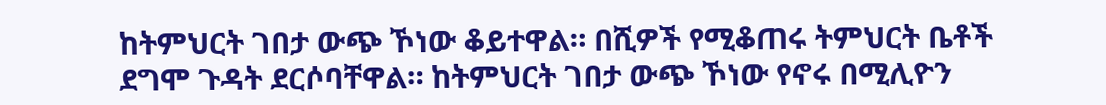ከትምህርት ገበታ ውጭ ኾነው ቆይተዋል። በሺዎች የሚቆጠሩ ትምህርት ቤቶች ደግሞ ጉዳት ደርሶባቸዋል። ከትምህርት ገበታ ውጭ ኾነው የኖሩ በሚሊዮን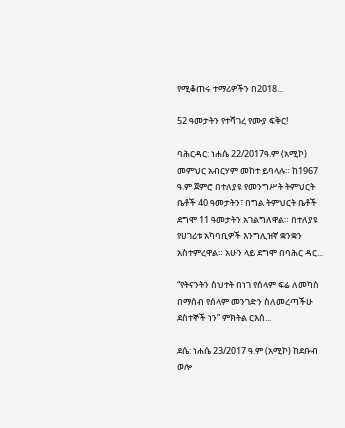የሚቆጠሩ ተማሪዎችን በ2018...

52 ዓመታትን የተሻገረ የሙያ ፍቅር!

ባሕርዳር: ነሐሴ 22/2017ዓ.ም (አሚኮ) መምህር አብርሃም መከተ ይባላሉ። ከ1967 ዓ.ም ጀምሮ በተለያዩ የመንግሥት ትምህርት ቤቶች 40 ዓመታትን፣ በግል ትምህርት ቤቶች ደግሞ 11 ዓመታትን አገልግለዋል። በተለያዩ የሀገሪቱ አካባቢዎች እንግሊዝኛ ቋንቋን አስተምረዋል። አሁን ላይ ደግሞ በባሕር ዳር...

“የትናንትን ስህተት በነገ የሰላም ፍሬ ለመካስ በማሰብ የሰላም መንገድን ስለመረጣችሁ ደስተኞች ነን” ምክትል ርእሰ...

ደሴ: ነሐሴ 23/2017 ዓ.ም (አሚኮ) ከደቡብ ወሎ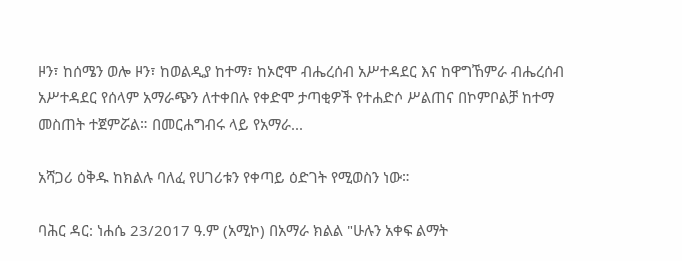ዞን፣ ከሰሜን ወሎ ዞን፣ ከወልዲያ ከተማ፣ ከኦሮሞ ብሔረሰብ አሥተዳደር እና ከዋግኸምራ ብሔረሰብ አሥተዳደር የሰላም አማራጭን ለተቀበሉ የቀድሞ ታጣቂዎች የተሐድሶ ሥልጠና በኮምቦልቻ ከተማ መስጠት ተጀምሯል። በመርሐግብሩ ላይ የአማራ...

አሻጋሪ ዕቅዱ ከክልሉ ባለፈ የሀገሪቱን የቀጣይ ዕድገት የሚወስን ነው።

ባሕር ዳር: ነሐሴ 23/2017 ዓ.ም (አሚኮ) በአማራ ክልል "ሁሉን አቀፍ ልማት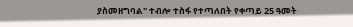ያስመዘግባል" ተብሎ ተስፋ የተጣለበት የቀጣይ 25 ዓመት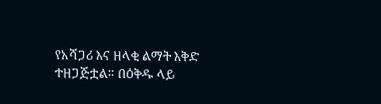የአሻጋሪ እና ዘላቂ ልማት እቅድ ተዘጋጅቷል። በዕቅዱ ላይ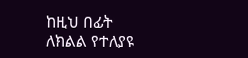ከዚህ በፊት ለክልል የተለያዩ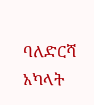ባለድርሻ አካላት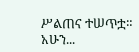ሥልጠና ተሠጥቷ። አሁን...